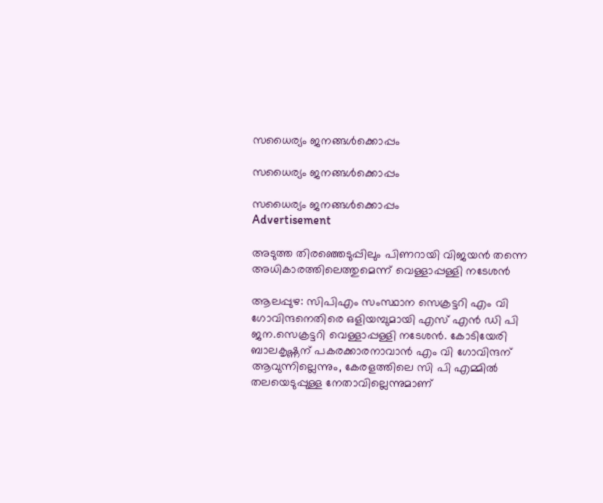സധൈര്യം ജനങ്ങൾക്കൊപ്പം

സധൈര്യം ജനങ്ങൾക്കൊപ്പം

സധൈര്യം ജനങ്ങൾക്കൊപ്പം
Advertisement

അടുത്ത തിരഞ്ഞെടുപ്പിലും പിണറായി വിജയൻ തന്നെ അധികാരത്തിലെത്തുമെന്ന് വെള്ളാപ്പള്ളി നടേശൻ

ആലപ്പുഴ: സിപിഎം സംസ്ഥാന സെക്രട്ടറി എം വി ഗോവിന്ദനെതിരെ ഒളിയമ്പുമായി എസ് എന്‍ ഡി പി ജന.സെക്രട്ടറി വെള്ളാപ്പള്ളി നടേശന്‍. കോടിയേരി ബാലകൃഷ്ണന് പകരക്കാരനാവാന്‍ എം വി ഗോവിന്ദന് ആവുന്നില്ലെന്നും, കേരളത്തിലെ സി പി എമ്മില്‍ തലയെടുപ്പുള്ള നേതാവില്ലെന്നുമാണ്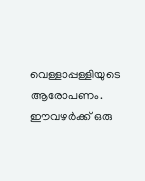വെള്ളാപ്പള്ളിയുടെ ആരോപണം. ഈവഴര്‍ക്ക് ഒരു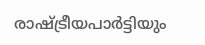രാഷ്ട്രീയപാര്‍ട്ടിയും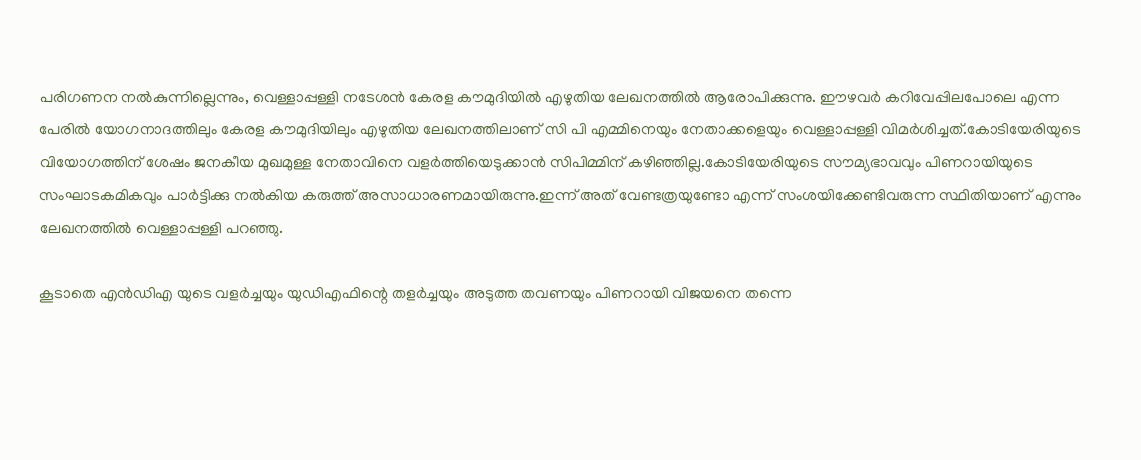പരിഗണന നല്‍കുന്നില്ലെന്നും, വെള്ളാപ്പള്ളി നടേശന്‍ കേരള കൗമുദിയില്‍ എഴുതിയ ലേഖനത്തില്‍ ആരോപിക്കുന്നു. ഈഴവര്‍ കറിവേപ്പിലപോലെ എന്ന പേരില്‍ യോഗനാദത്തിലും കേരള കൗമുദിയിലും എഴുതിയ ലേഖനത്തിലാണ് സി പി എമ്മിനെയും നേതാക്കളെയും വെള്ളാപ്പള്ളി വിമർശിച്ചത്.കോടിയേരിയുടെ വിയോഗത്തിന് ശേഷം ജനകീയ മുഖമുള്ള നേതാവിനെ വളര്‍ത്തിയെടുക്കാന്‍ സിപിമ്മിന് കഴിഞ്ഞില്ല.കോടിയേരിയുടെ സൗമ്യഭാവവും പിണറായിയുടെ സംഘാടകമികവും പാർട്ടിക്കു നൽകിയ കരുത്ത് അസാധാരണമായിരുന്നു.ഇന്ന് അത് വേണ്ടത്രയുണ്ടോ എന്ന് സംശയിക്കേണ്ടിവരുന്ന സ്ഥിതിയാണ് എന്നും ലേഖനത്തിൽ വെള്ളാപ്പള്ളി പറഞ്ഞു.

കൂടാതെ എൻഡിഎ യുടെ വളർച്ചയും യുഡിഎഫിന്റെ തളർച്ചയും അടുത്ത തവണയും പിണറായി വിജയനെ തന്നെ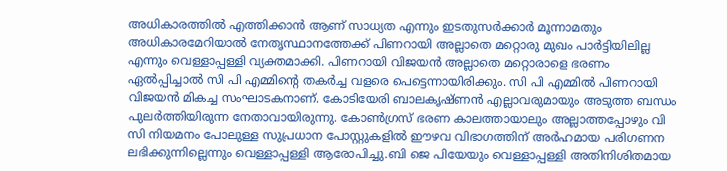അധികാരത്തിൽ എത്തിക്കാൻ ആണ് സാധ്യത എന്നും ഇടതുസർക്കാർ മൂന്നാമതും അധികാരമേറിയാൽ നേതൃസ്ഥാനത്തേക്ക് പിണറായി അല്ലാതെ മറ്റൊരു മുഖം പാർട്ടിയിലില്ല എന്നും വെള്ളാപ്പള്ളി വ്യക്തമാക്കി. പിണറായി വിജയന്‍ അല്ലാതെ മറ്റൊരാളെ ഭരണം ഏല്‍പ്പിച്ചാല്‍ സി പി എമ്മിന്റെ തകര്‍ച്ച വളരെ പെട്ടെന്നായിരിക്കും. സി പി എമ്മില്‍ പിണറായി വിജയന്‍ മികച്ച സംഘാടകനാണ്. കോടിയേരി ബാലകൃഷ്ണന്‍ എല്ലാവരുമായും അടുത്ത ബന്ധം പുലര്‍ത്തിയിരുന്ന നേതാവായിരുന്നു. കോണ്‍ഗ്രസ് ഭരണ കാലത്തായാലും അല്ലാത്തപ്പോഴും വി സി നിയമനം പോലുള്ള സുപ്രധാന പോസ്റ്റുകളില്‍ ഈഴവ വിഭാഗത്തിന് അര്‍ഹമായ പരിഗണന ലഭിക്കുന്നില്ലെന്നും വെള്ളാപ്പള്ളി ആരോപിച്ചു.ബി ജെ പിയേയും വെള്ളാപ്പള്ളി അതിനിശിതമായ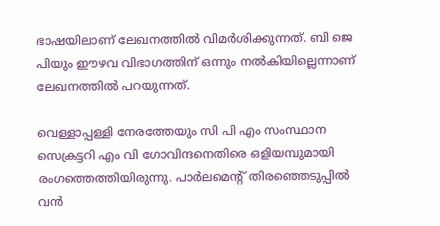ഭാഷയിലാണ് ലേഖനത്തില്‍ വിമര്‍ശിക്കുന്നത്. ബി ജെ പിയും ഈഴവ വിഭാഗത്തിന് ഒന്നും നല്‍കിയില്ലെന്നാണ് ലേഖനത്തില്‍ പറയുന്നത്.

വെള്ളാപ്പള്ളി നേരത്തേയും സി പി എം സംസ്ഥാന സെക്രട്ടറി എം വി ഗോവിന്ദനെതിരെ ഒളിയമ്പുമായി രംഗത്തെത്തിയിരുന്നു. പാര്‍ലമെന്റ് തിരഞ്ഞെടുപ്പില്‍ വന്‍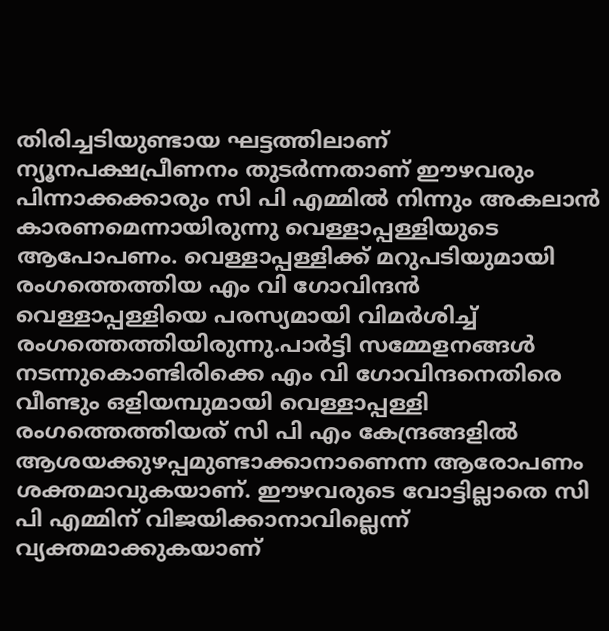തിരിച്ചടിയുണ്ടായ ഘട്ടത്തിലാണ് ന്യൂനപക്ഷപ്രീണനം തുടര്‍ന്നതാണ് ഈഴവരും പിന്നാക്കക്കാരും സി പി എമ്മില്‍ നിന്നും അകലാന്‍ കാരണമെന്നായിരുന്നു വെള്ളാപ്പള്ളിയുടെ ആപോപണം. വെള്ളാപ്പള്ളിക്ക് മറുപടിയുമായി രംഗത്തെത്തിയ എം വി ഗോവിന്ദന്‍ വെള്ളാപ്പള്ളിയെ പരസ്യമായി വിമര്‍ശിച്ച് രംഗത്തെത്തിയിരുന്നു.പാര്‍ട്ടി സമ്മേളനങ്ങള്‍ നടന്നുകൊണ്ടിരിക്കെ എം വി ഗോവിന്ദനെതിരെ വീണ്ടും ഒളിയമ്പുമായി വെള്ളാപ്പള്ളി രംഗത്തെത്തിയത് സി പി എം കേന്ദ്രങ്ങളില്‍ ആശയക്കുഴപ്പമുണ്ടാക്കാനാണെന്ന ആരോപണം ശക്തമാവുകയാണ്. ഈഴവരുടെ വോട്ടില്ലാതെ സി പി എമ്മിന് വിജയിക്കാനാവില്ലെന്ന് വ്യക്തമാക്കുകയാണ്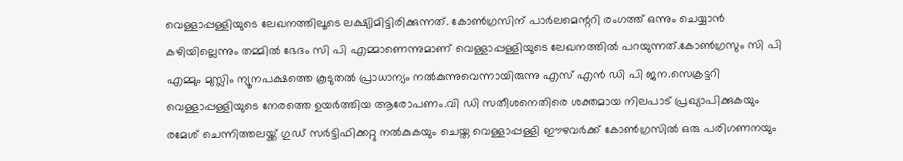വെള്ളാപ്പള്ളിയുടെ ലേഖനത്തിലൂടെ ലക്ഷ്യിമിട്ടിരിക്കുന്നത്. കോണ്‍ഗ്രസിന് പാര്‍ലമെന്ററി രംഗത്ത് ഒന്നും ചെയ്യാന്‍ കഴിയില്ലെന്നും തമ്മില്‍ ഭേദം സി പി എമ്മാണെന്നുമാണ് വെള്ളാപ്പള്ളിയുടെ ലേഖനത്തില്‍ പറയുന്നത്.കോണ്‍ഗ്രസും സി പി എമ്മും മുസ്ലിം ന്യൂനപക്ഷത്തെ കൂടുതല്‍ പ്രാധാന്യം നല്‍കുന്നുവെന്നായിരുന്നു എസ് എന്‍ ഡി പി ജന.സെക്രട്ടറി വെള്ളാപ്പള്ളിയുടെ നേരത്തെ ഉയര്‍ത്തിയ ആരോപണം.വി ഡി സതീശനെതിരെ ശക്തമായ നിലപാട് പ്രഖ്യാപിക്കുകയും രമേശ് ചെന്നിത്തലയ്ക്ക് ഗുഡ് സര്‍ട്ടിഫിക്കറ്റു നല്‍കുകയും ചെയ്ത വെള്ളാപ്പള്ളി ഈഴവര്‍ക്ക് കോണ്‍ഗ്രസില്‍ ഒരു പരിഗണനയും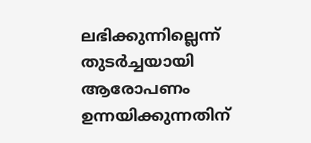ലഭിക്കുന്നില്ലെന്ന് തുടര്‍ച്ചയായി ആരോപണം ഉന്നയിക്കുന്നതിന്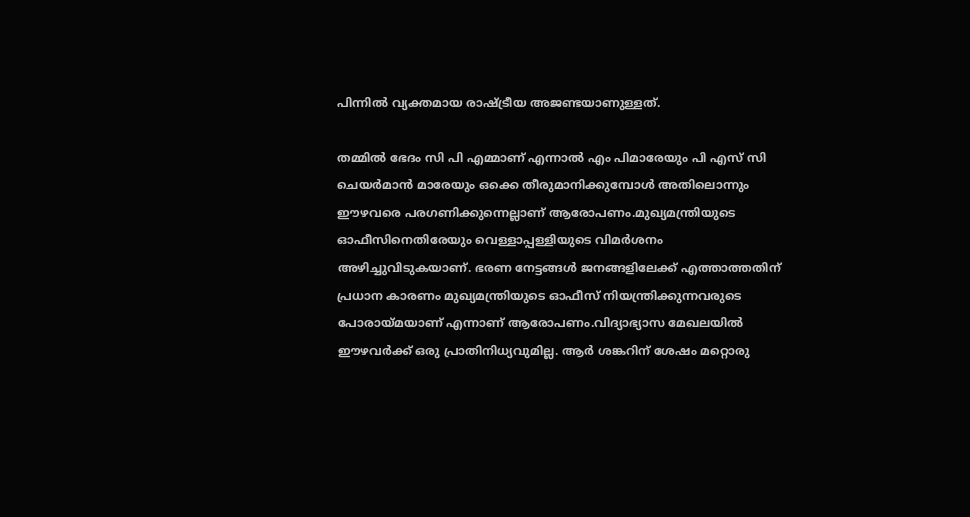പിന്നില്‍ വ്യക്തമായ രാഷ്ട്രീയ അജണ്ടയാണുള്ളത്.

തമ്മില്‍ ഭേദം സി പി എമ്മാണ് എന്നാല്‍ എം പിമാരേയും പി എസ് സി ചെയര്‍മാന്‍ മാരേയും ഒക്കെ തീരുമാനിക്കുമ്പോള്‍ അതിലൊന്നും ഈഴവരെ പരഗണിക്കുന്നെല്ലാണ് ആരോപണം.മുഖ്യമന്ത്രിയുടെ ഓഫീസിനെതിരേയും വെള്ളാപ്പള്ളിയുടെ വിമര്‍ശനം അഴിച്ചുവിടുകയാണ്. ഭരണ നേട്ടങ്ങള്‍ ജനങ്ങളിലേക്ക് എത്താത്തതിന് പ്രധാന കാരണം മുഖ്യമന്ത്രിയുടെ ഓഫീസ് നിയന്ത്രിക്കുന്നവരുടെ പോരായ്മയാണ് എന്നാണ് ആരോപണം.വിദ്യാഭ്യാസ മേഖലയില്‍ ഈഴവര്‍ക്ക് ഒരു പ്രാതിനിധ്യവുമില്ല. ആര്‍ ശങ്കറിന് ശേഷം മറ്റൊരു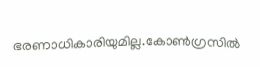ഭരണാധികാരിയുമില്ല.കോണ്‍ഗ്രസില്‍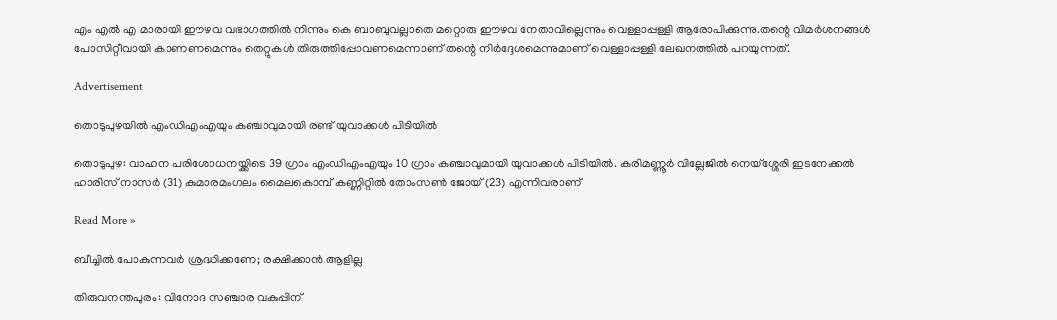എം എല്‍ എ മാരായി ഈഴവ വഭാഗത്തില്‍ നിന്നും കെ ബാബുവല്ലാതെ മറ്റൊരു ഈഴവ നേതാവില്ലെന്നും വെള്ളാപ്പള്ളി ആരോപിക്കുന്നു.തന്റെ വിമര്‍ശനങ്ങള്‍ പോസിറ്റീവായി കാണണമെന്നും തെറ്റുകള്‍ തിരുത്തിപ്പോവണമെന്നാണ് തന്റെ നിര്‍ദ്ദേശമെന്നുമാണ് വെള്ളാപ്പള്ളി ലേഖനത്തില്‍ പറയുന്നത്.

Advertisement

തൊടുപുഴയിൽ എംഡിഎംഎയും കഞ്ചാവുമായി രണ്ട് യുവാക്കൾ പിടിയിൽ

തൊടുപുഴ: വാഹന പരിശോധനയ്ക്കിടെ 39 ഗ്രാം എംഡിഎംഎയും 10 ഗ്രാം കഞ്ചാവുമായി യുവാക്കൾ പിടിയിൽ. കരിമണ്ണൂർ വില്ലേജിൽ നെയ്‌ശ്ശേരി ഇടനേക്കൽ ഹാരിസ് നാസർ (31) കുമാരമംഗലം മൈലകൊമ്പ് കണ്ണിറ്റിൽ തോംസൺ ജോയ് (23) എന്നിവരാണ്

Read More »

ബീച്ചിൽ പോകുന്നവർ ശ്രദ്ധിക്കണേ; രക്ഷിക്കാൻ ആളില്ല

തിരുവനന്തപുരം: വിനോദ സഞ്ചാര വകുപ്പിന്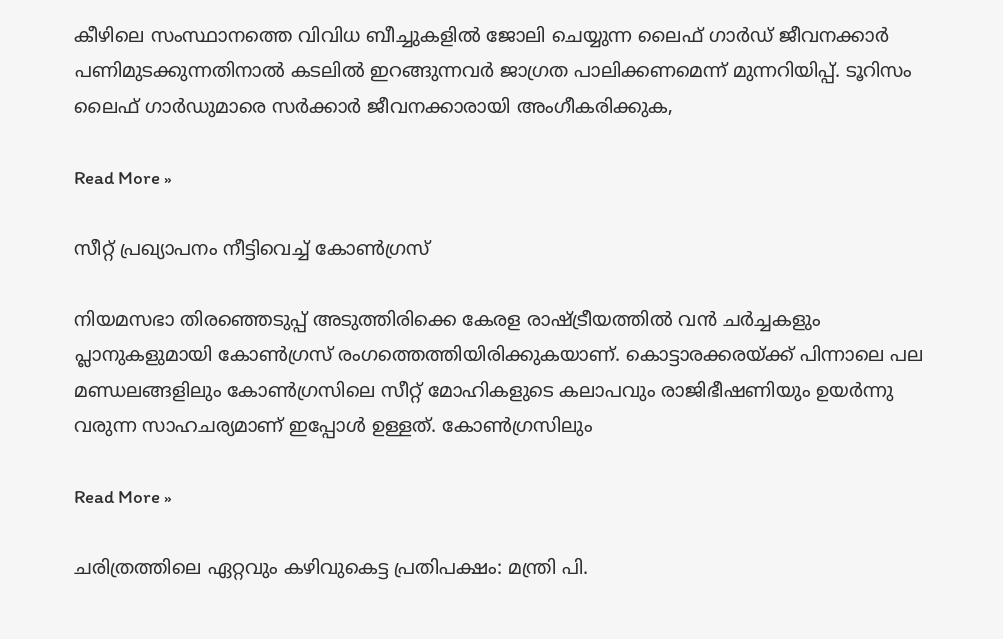കീഴിലെ സംസ്ഥാനത്തെ വിവിധ ബീച്ചുകളില്‍ ജോലി ചെയ്യുന്ന ലൈഫ് ഗാര്‍ഡ് ജീവനക്കാര്‍ പണിമുടക്കുന്നതിനാൽ കടലിൽ ഇറങ്ങുന്നവർ ജാഗ്രത പാലിക്കണമെന്ന് മുന്നറിയിപ്പ്. ടൂറിസം ലൈഫ് ഗാർഡുമാരെ സർക്കാർ ജീവനക്കാരായി അംഗീകരിക്കുക,

Read More »

സീറ്റ് പ്രഖ്യാപനം നീട്ടിവെച്ച് കോൺഗ്രസ്

നിയമസഭാ തിരഞ്ഞെടുപ്പ് അടുത്തിരിക്കെ കേരള രാഷ്ട്രീയത്തിൽ വൻ ചർച്ചകളും പ്ലാനുകളുമായി കോൺഗ്രസ് രംഗത്തെത്തിയിരിക്കുകയാണ്. കൊട്ടാരക്കരയ്‌ക്ക്‌ പിന്നാലെ പല മണ്ഡലങ്ങളിലും കോൺഗ്രസിലെ സീറ്റ്‌ മോഹികളുടെ കലാപവും രാജിഭീഷണിയും ഉയർന്നു വരുന്ന സാഹചര്യമാണ് ഇപ്പോൾ ഉള്ളത്. കോൺഗ്രസിലും

Read More »

ചരിത്രത്തിലെ ഏറ്റവും കഴിവുകെട്ട പ്രതിപക്ഷം: മന്ത്രി പി.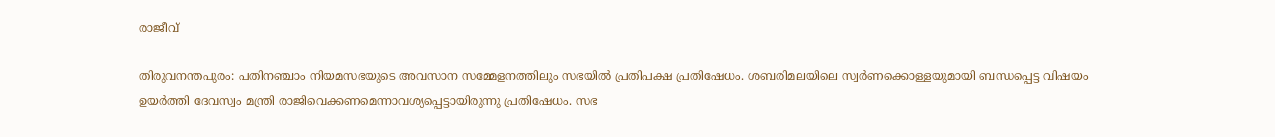രാജീവ്

തിരുവനന്തപുരം: പതിനഞ്ചാം നിയമസഭയുടെ അവസാന സമ്മേളനത്തിലും സഭയിൽ പ്രതിപക്ഷ പ്രതിഷേധം. ശബരിമലയിലെ സ്വർണക്കൊള്ളയുമായി ബന്ധപ്പെട്ട വിഷയം ഉയർത്തി ദേവസ്വം മന്ത്രി രാജിവെക്കണമെന്നാവശ്യപ്പെട്ടായിരുന്നു പ്രതിഷേധം. സഭ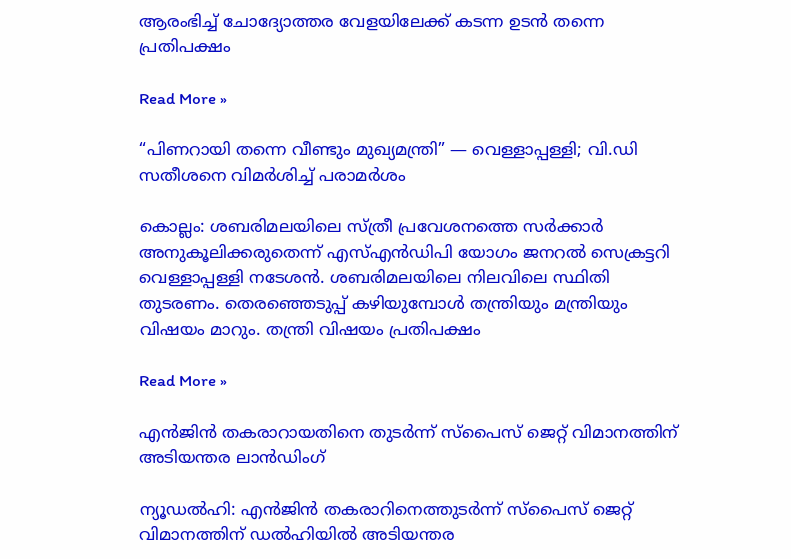ആരംഭിച്ച് ചോദ്യോത്തര വേളയിലേക്ക് കടന്ന ഉടൻ തന്നെ പ്രതിപക്ഷം

Read More »

“പിണറായി തന്നെ വീണ്ടും മുഖ്യമന്ത്രി” — വെള്ളാപ്പള്ളി; വി.ഡി സതീശനെ വിമർശിച്ച് പരാമർശം

കൊല്ലം: ശബരിമലയിലെ സ്ത്രീ പ്രവേശനത്തെ സർക്കാർ അനുകൂലിക്കരുതെന്ന് എസ്എൻഡിപി യോഗം ജനറൽ സെക്രട്ടറി വെള്ളാപ്പള്ളി നടേശൻ. ശബരിമലയിലെ നിലവിലെ സ്ഥിതി തുടരണം. തെരഞ്ഞെടുപ്പ് കഴിയുമ്പോൾ തന്ത്രിയും മന്ത്രിയും വിഷയം മാറും. തന്ത്രി വിഷയം പ്രതിപക്ഷം

Read More »

എൻജിൻ തകരാറായതിനെ തുടർന്ന് സ്പൈസ് ജെറ്റ് വിമാനത്തിന് അടിയന്തര ലാൻഡിംഗ്

ന്യൂഡൽഹി: എൻജിൻ തകരാറിനെത്തുടർന്ന് സ്പൈസ് ജെറ്റ് വിമാനത്തിന് ഡൽഹിയിൽ അടിയന്തര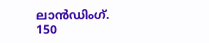ലാൻഡിംഗ്. 150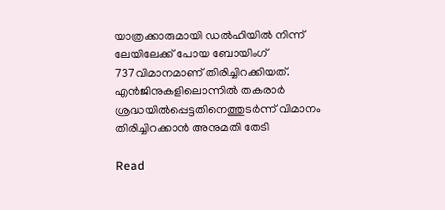യാത്രക്കാരുമായി ഡൽഹിയിൽ നിന്ന് ലേയിലേക്ക് പോയ ബോയിംഗ് 737വിമാനമാണ് തിരിച്ചിറക്കിയത്. എൻജിനുകളിലൊന്നിൽ തകരാർ ശ്രദ്ധയിൽപ്പെട്ടതിനെത്തുടർന്ന് വിമാനം തിരിച്ചിറക്കാൻ അനുമതി തേടി

Read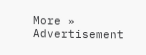More »
Advertisement